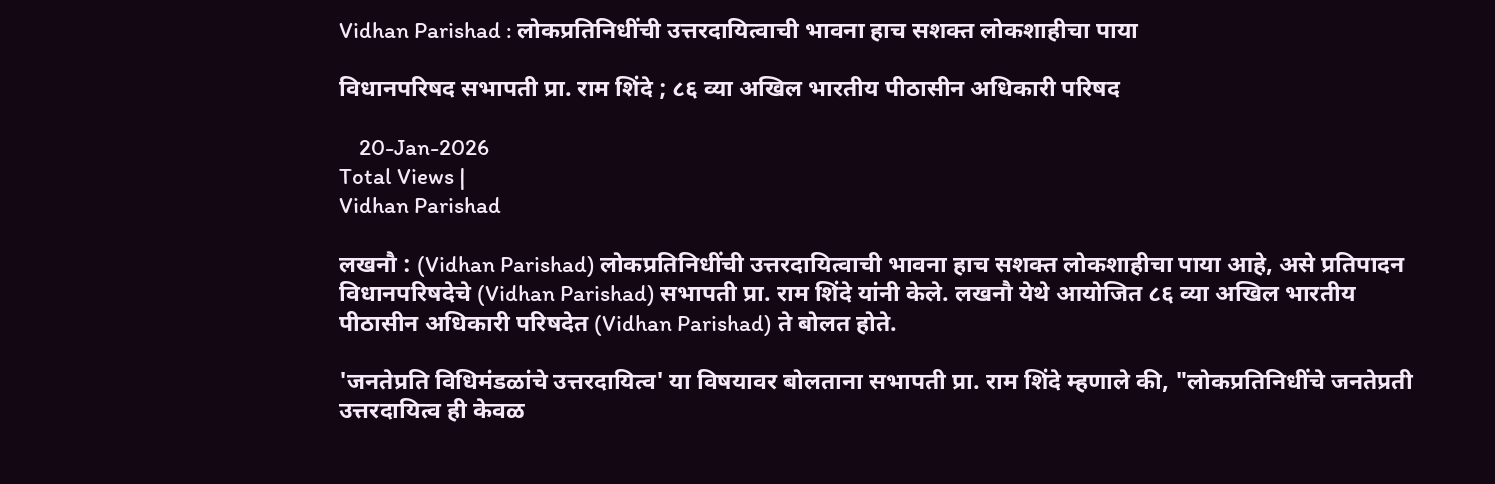Vidhan Parishad : लोकप्रतिनिधींची उत्तरदायित्वाची भावना हाच सशक्त लोकशाहीचा पाया

विधानपरिषद सभापती प्रा. राम शिंदे ; ८६ व्या अखिल भारतीय पीठासीन अधिकारी परिषद

    20-Jan-2026
Total Views |
Vidhan Parishad

लखनौ : (Vidhan Parishad) लोकप्रतिनिधींची उत्तरदायित्वाची भावना हाच सशक्त लोकशाहीचा पाया आहे, असे प्रतिपादन विधानपरिषदेचे (Vidhan Parishad) सभापती प्रा. राम शिंदे यांनी केले. लखनौ येथे आयोजित ८६ व्या अखिल भारतीय पीठासीन अधिकारी परिषदेत (Vidhan Parishad) ते बोलत होते.

'जनतेप्रति विधिमंडळांचे उत्तरदायित्व' या विषयावर बोलताना सभापती प्रा. राम शिंदे म्हणाले की, "लोकप्रतिनिधींचे जनतेप्रती उत्तरदायित्व ही केवळ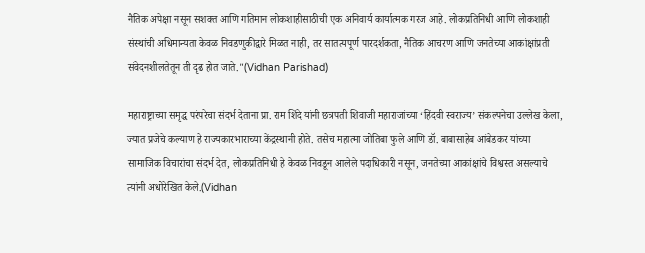नैतिक अपेक्षा नसून सशक्त आणि गतिमान लोकशाहीसाठीची एक अनिवार्य कार्यात्मक गरज आहे. लोकप्रतिनिधी आणि लोकशाही संस्थांची अधिमान्यता केवळ निवडणुकीद्वारे मिळत नाही, तर सातत्यपूर्ण पारदर्शकता, नैतिक आचरण आणि जनतेच्या आकांक्षांप्रती संवेदनशीलतेतून ती दृढ होत जाते."(Vidhan Parishad)

महाराष्ट्राच्या समृद्ध परंपरेचा संदर्भ देताना प्रा. राम शिंदे यांनी छत्रपती शिवाजी महाराजांच्या ‘हिंदवी स्वराज्य’ संकल्पनेचा उल्लेख केला, ज्यात प्रजेचे कल्याण हे राज्यकारभाराच्या केंद्रस्थानी होते. तसेच महात्मा जोतिबा फुले आणि डॉ. बाबासाहेब आंबेडकर यांच्या सामाजिक विचारांचा संदर्भ देत, लोकप्रतिनिधी हे केवळ निवडून आलेले पदाधिकारी नसून, जनतेच्या आकांक्षांचे विश्वस्त असल्याचे त्यांनी अधोरेखित केले.(Vidhan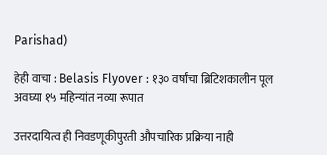Parishad)

हेही वाचा : Belasis Flyover : १३० वर्षांचा ब्रिटिशकालीन पूल अवघ्या १५ महिन्यांत नव्या रूपात

उत्तरदायित्व ही निवडणूकीपुरती औपचारिक प्रक्रिया नाही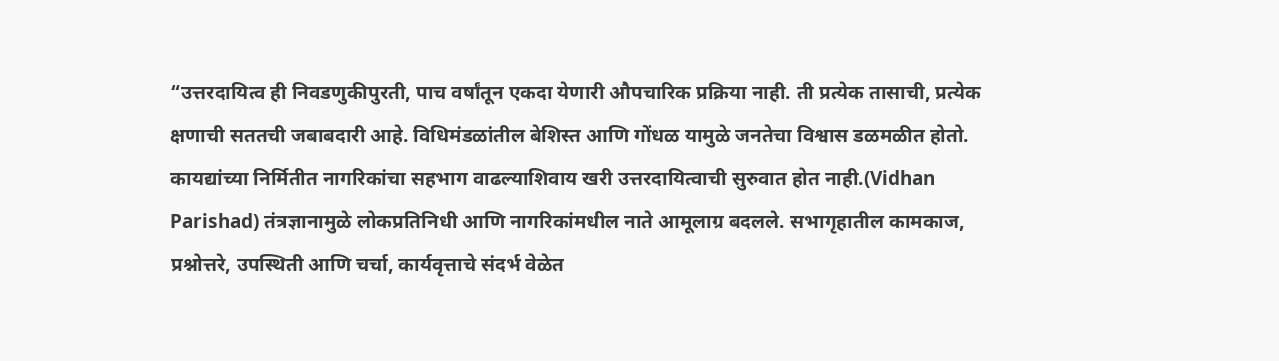“उत्तरदायित्व ही निवडणुकीपुरती, पाच वर्षांतून एकदा येणारी औपचारिक प्रक्रिया नाही. ती प्रत्येक तासाची, प्रत्येक क्षणाची सततची जबाबदारी आहे. विधिमंडळांतील बेशिस्त आणि गोंधळ यामुळे जनतेचा विश्वास डळमळीत होतो. कायद्यांच्या निर्मितीत नागरिकांचा सहभाग वाढल्याशिवाय खरी उत्तरदायित्वाची सुरुवात होत नाही.(Vidhan Parishad) तंत्रज्ञानामुळे लोकप्रतिनिधी आणि नागरिकांमधील नाते आमूलाग्र बदलले. सभागृहातील कामकाज, प्रश्नोत्तरे, उपस्थिती आणि चर्चा, कार्यवृत्ताचे संदर्भ वेळेत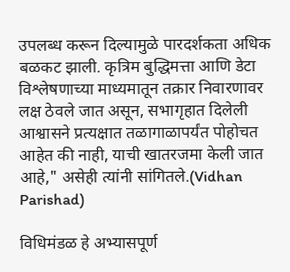उपलब्ध करून दिल्यामुळे पारदर्शकता अधिक बळकट झाली. कृत्रिम बुद्धिमत्ता आणि डेटा विश्लेषणाच्या माध्यमातून तक्रार निवारणावर लक्ष ठेवले जात असून, सभागृहात दिलेली आश्वासने प्रत्यक्षात तळागाळापर्यंत पोहोचत आहेत की नाही, याची खातरजमा केली जात आहे," असेही त्यांनी सांगितले.(Vidhan Parishad)

विधिमंडळ हे अभ्यासपूर्ण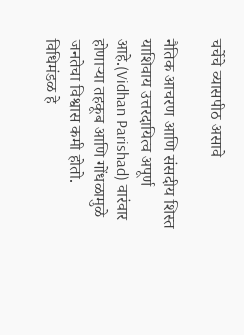चर्चेचे व्यासपीठ असावे

नैतिक आचरण आणि संसदीय शिस्त याशिवाय उत्तरदायित्व अपूर्ण आहे.(Vidhan Parishad) वारंवार होणाऱ्या तहकूब आणि गोंधळामुळे जनतेचा विश्वास कमी होतो. विधिमंडळ हे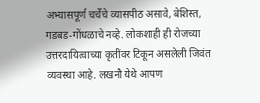अभ्यासपूर्ण चर्चेचे व्यासपीठ असावे, बेशिस्त, गडबड-गोंधळाचे नव्हे. लोकशाही ही रोजच्या उत्तरदायित्वाच्या कृतींवर टिकून असलेली जिवंत व्यवस्था आहे. लखनौ येथे आपण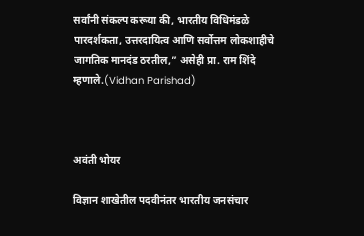सर्वांनी संकल्प करूया की, भारतीय विधिमंडळे पारदर्शकता, उत्तरदायित्व आणि सर्वोत्तम लोकशाहीचे जागतिक मानदंड ठरतील,” असेही प्रा. राम शिंदे म्हणाले.(Vidhan Parishad)



अवंती भोयर

विज्ञान शाखेतील पदवीनंतर भारतीय जनसंचार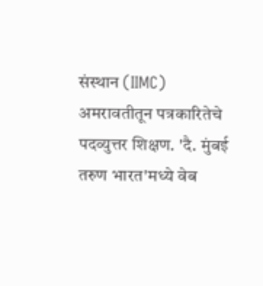संस्थान (IIMC) अमरावतीतून पत्रकारितेचे पदव्युत्तर शिक्षण. 'दै. मुंबई तरुण भारत'मध्ये वेब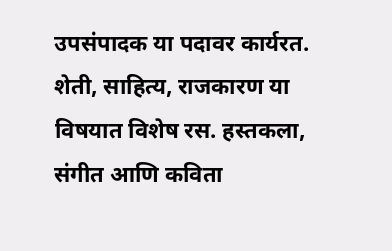उपसंपादक या पदावर कार्यरत. शेती, साहित्य, राजकारण या विषयात विशेष रस. हस्तकला, संगीत आणि कविता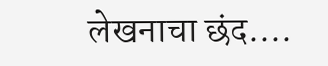लेखनाचा छंद....